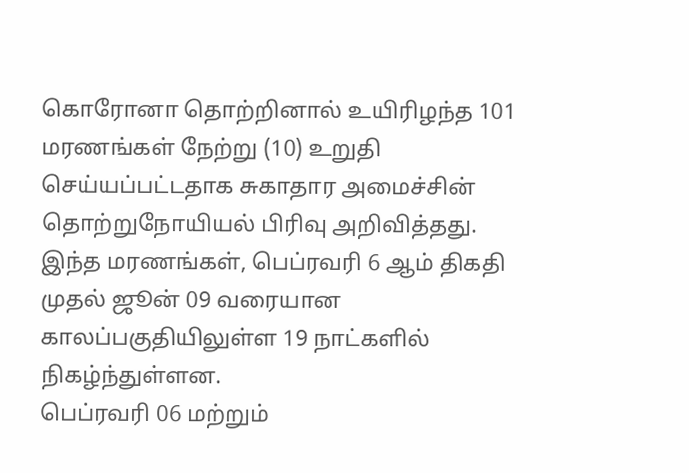கொரோனா தொற்றினால் உயிரிழந்த 101 மரணங்கள் நேற்று (10) உறுதி செய்யப்பட்டதாக சுகாதார அமைச்சின் தொற்றுநோயியல் பிரிவு அறிவித்தது.
இந்த மரணங்கள், பெப்ரவரி 6 ஆம் திகதி முதல் ஜூன் 09 வரையான காலப்பகுதியிலுள்ள 19 நாட்களில் நிகழ்ந்துள்ளன.
பெப்ரவரி 06 மற்றும்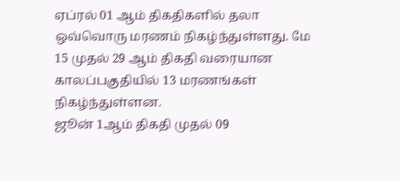ஏப்ரல் 01 ஆம் திகதிகளில் தலா ஒவ்வொரு மரணம் நிகழ்ந்துள்ளது. மே 15 முதல் 29 ஆம் திகதி வரையான காலப்பகுதியில் 13 மரணங்கள் நிகழ்ந்துள்ளன.
ஜூன் 1ஆம் திகதி முதல் 09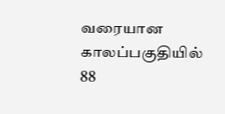வரையான காலப்பகுதியில் 88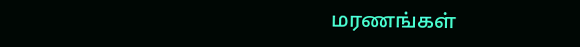மரணங்கள்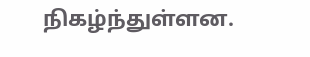நிகழ்ந்துள்ளன.